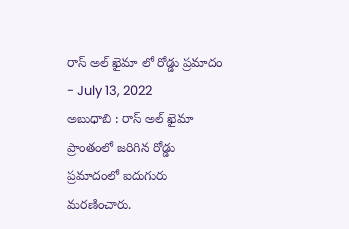రాస్ అల్ ఖైమా లో రోడ్డు ప్రమాదం
- July 13, 2022
అబుధాబి : రాస్ అల్ ఖైమా ప్రాంతంలో జరిగిన రోడ్డు ప్రమాదంలో ఐదుగురు మరణించారు.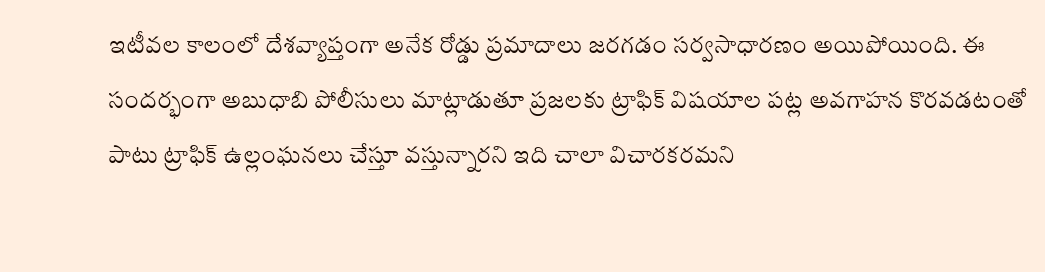ఇటీవల కాలంలో దేశవ్యాప్తంగా అనేక రోడ్డు ప్రమాదాలు జరగడం సర్వసాధారణం అయిపోయింది. ఈ సందర్భంగా అబుధాబి పోలీసులు మాట్లాడుతూ ప్రజలకు ట్రాఫిక్ విషయాల పట్ల అవగాహన కొరవడటంతో పాటు ట్రాఫిక్ ఉల్లంఘనలు చేస్తూ వస్తున్నారని ఇది చాలా విచారకరమని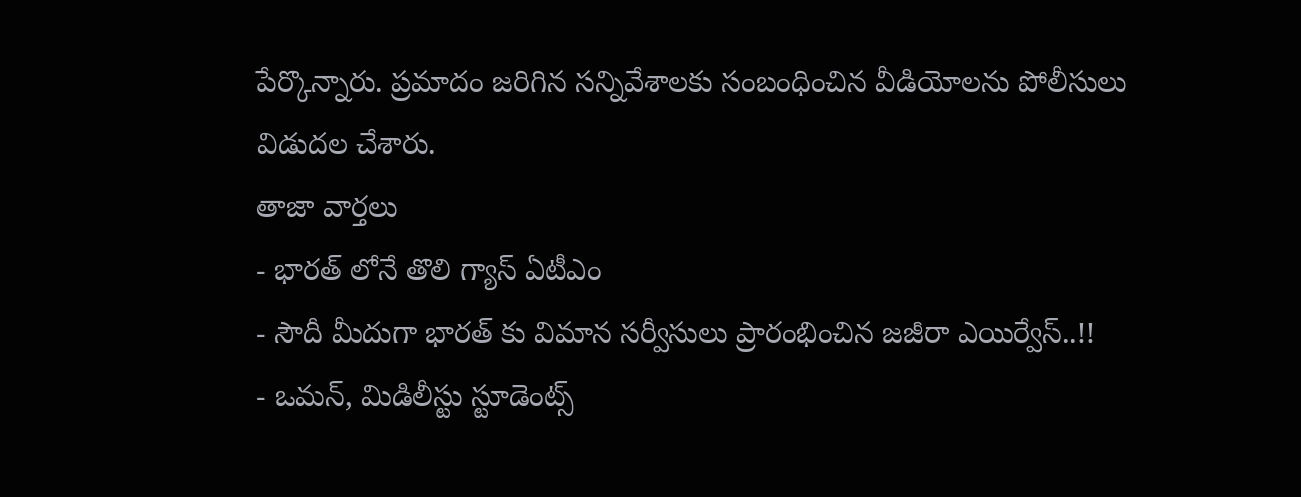పేర్కొన్నారు. ప్రమాదం జరిగిన సన్నివేశాలకు సంబంధించిన వీడియోలను పోలీసులు విడుదల చేశారు.
తాజా వార్తలు
- భారత్ లోనే తొలి గ్యాస్ ఏటీఎం
- సౌదీ మీదుగా భారత్ కు విమాన సర్వీసులు ప్రారంభించిన జజీరా ఎయిర్వేస్..!!
- ఒమన్, మిడిలీస్టు స్టూడెంట్స్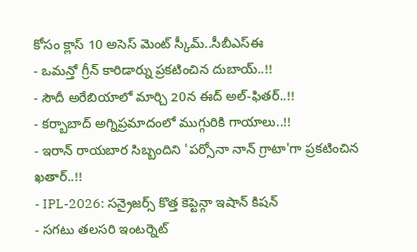కోసం క్లాస్ 10 అసెస్ మెంట్ స్కీమ్..సీబీఎస్ఈ
- ఒమన్తో గ్రీన్ కారిడార్ను ప్రకటించిన దుబాయ్..!!
- సౌదీ అరేబియాలో మార్చి 20న ఈద్ అల్-ఫితర్..!!
- కర్బాబాద్ అగ్నిప్రమాదంలో ముగ్గురికి గాయాలు..!!
- ఇరాన్ రాయబార సిబ్బందిని 'పర్సోనా నాన్ గ్రాటా'గా ప్రకటించిన ఖతార్..!!
- IPL-2026: సన్రైజర్స్ కొత్త కెప్టెన్గా ఇషాన్ కిషన్
- సగటు తలసరి ఇంటర్నెట్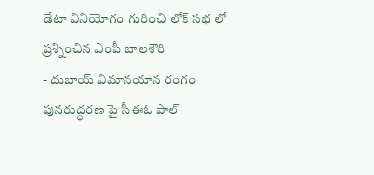డేటా వినియోగం గురించి లోక్ సభ లో ప్రశ్నించిన ఎంపీ బాలశౌరి
- దుబాయ్ విమానయాన రంగం పునరుద్ధరణ పై సీఈఓ పాల్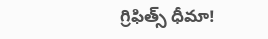గ్రిఫిత్స్ ధీమా!